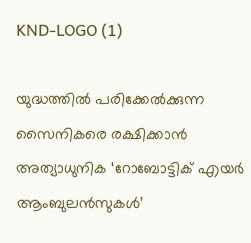KND-LOGO (1)

യുദ്ധത്തില്‍ പരിക്കേല്‍ക്കുന്ന സൈനികരെ രക്ഷിക്കാന്‍ അത്യാധുനിക ‘റോബോട്ടിക് എയര്‍ ആംബുലന്‍സുകള്‍’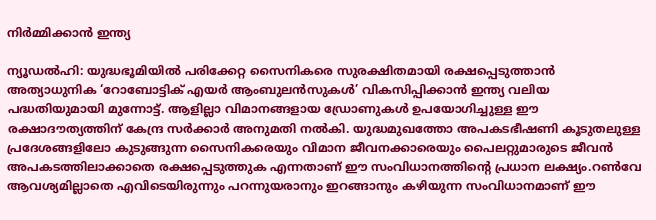നിര്‍മ്മിക്കാൻ ഇന്ത്യ

ന്യൂഡൽഹി: യുദ്ധഭൂമിയിൽ പരിക്കേറ്റ സൈനികരെ സുരക്ഷിതമായി രക്ഷപ്പെടുത്താൻ അത്യാധുനിക ‘റോബോട്ടിക് എയർ ആംബുലൻസുകൾ’ വികസിപ്പിക്കാൻ ഇന്ത്യ വലിയ പദ്ധതിയുമായി മുന്നോട്ട്. ആളില്ലാ വിമാനങ്ങളായ ഡ്രോണുകൾ ഉപയോഗിച്ചുള്ള ഈ രക്ഷാദൗത്യത്തിന് കേന്ദ്ര സർക്കാർ അനുമതി നൽകി. യുദ്ധമുഖത്തോ അപകടഭീഷണി കൂടുതലുള്ള പ്രദേശങ്ങളിലോ കുടുങ്ങുന്ന സൈനികരെയും വിമാന ജീവനക്കാരെയും പൈലറ്റുമാരുടെ ജീവൻ അപകടത്തിലാക്കാതെ രക്ഷപ്പെടുത്തുക എന്നതാണ് ഈ സംവിധാനത്തിന്റെ പ്രധാന ലക്ഷ്യം.റൺവേ ആവശ്യമില്ലാതെ എവിടെയിരുന്നും പറന്നുയരാനും ഇറങ്ങാനും കഴിയുന്ന സംവിധാനമാണ് ഈ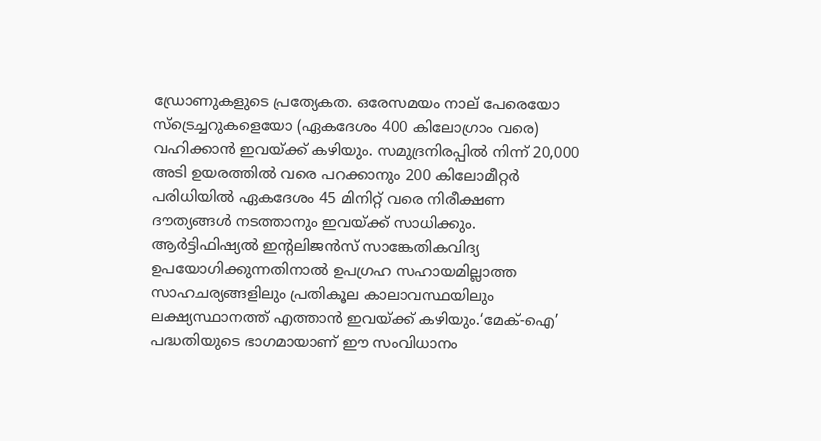ഡ്രോണുകളുടെ പ്രത്യേകത. ഒരേസമയം നാല് പേരെയോ സ്‌ട്രെച്ചറുകളെയോ (ഏകദേശം 400 കിലോഗ്രാം വരെ) വഹിക്കാൻ ഇവയ്ക്ക് കഴിയും. സമുദ്രനിരപ്പിൽ നിന്ന് 20,000 അടി ഉയരത്തിൽ വരെ പറക്കാനും 200 കിലോമീറ്റർ പരിധിയിൽ ഏകദേശം 45 മിനിറ്റ് വരെ നിരീക്ഷണ ദൗത്യങ്ങൾ നടത്താനും ഇവയ്ക്ക് സാധിക്കും. ആർട്ടിഫിഷ്യൽ ഇന്റലിജൻസ് സാങ്കേതികവിദ്യ ഉപയോഗിക്കുന്നതിനാൽ ഉപഗ്രഹ സഹായമില്ലാത്ത സാഹചര്യങ്ങളിലും പ്രതികൂല കാലാവസ്ഥയിലും ലക്ഷ്യസ്ഥാനത്ത് എത്താൻ ഇവയ്ക്ക് കഴിയും.‘മേക്-ഐ’ പദ്ധതിയുടെ ഭാഗമായാണ് ഈ സംവിധാനം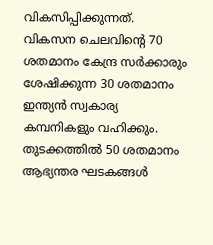വികസിപ്പിക്കുന്നത്. വികസന ചെലവിന്റെ 70 ശതമാനം കേന്ദ്ര സർക്കാരും ശേഷിക്കുന്ന 30 ശതമാനം ഇന്ത്യൻ സ്വകാര്യ കമ്പനികളും വഹിക്കും. തുടക്കത്തിൽ 50 ശതമാനം ആഭ്യന്തര ഘടകങ്ങൾ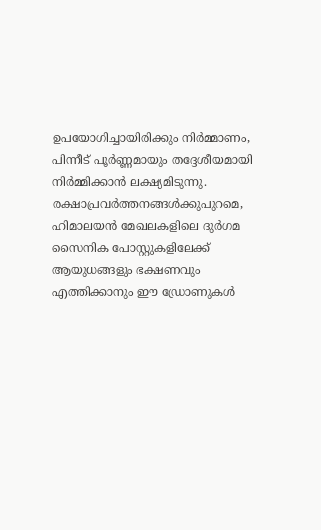ഉപയോഗിച്ചായിരിക്കും നിർമ്മാണം, പിന്നീട് പൂർണ്ണമായും തദ്ദേശീയമായി നിർമ്മിക്കാൻ ലക്ഷ്യമിടുന്നു. രക്ഷാപ്രവർത്തനങ്ങൾക്കുപുറമെ, ഹിമാലയൻ മേഖലകളിലെ ദുര്‍ഗമ സൈനിക പോസ്റ്റുകളിലേക്ക് ആയുധങ്ങളും ഭക്ഷണവും എത്തിക്കാനും ഈ ഡ്രോണുകൾ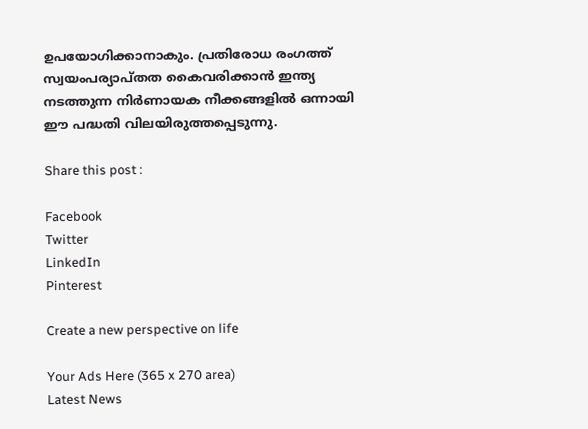ഉപയോഗിക്കാനാകും. പ്രതിരോധ രംഗത്ത് സ്വയംപര്യാപ്തത കൈവരിക്കാൻ ഇന്ത്യ നടത്തുന്ന നിർണായക നീക്കങ്ങളിൽ ഒന്നായി ഈ പദ്ധതി വിലയിരുത്തപ്പെടുന്നു.

Share this post :

Facebook
Twitter
LinkedIn
Pinterest

Create a new perspective on life

Your Ads Here (365 x 270 area)
Latest News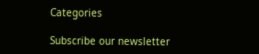Categories

Subscribe our newsletter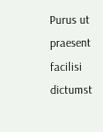Purus ut praesent facilisi dictumst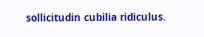sollicitudin cubilia ridiculus.